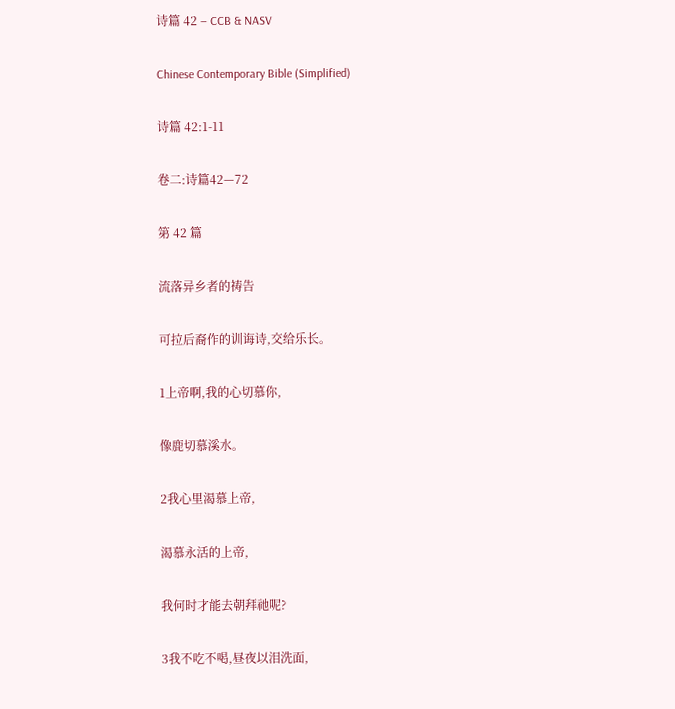诗篇 42 – CCB & NASV

Chinese Contemporary Bible (Simplified)

诗篇 42:1-11

卷二:诗篇42—72

第 42 篇

流落异乡者的祷告

可拉后裔作的训诲诗,交给乐长。

1上帝啊,我的心切慕你,

像鹿切慕溪水。

2我心里渴慕上帝,

渴慕永活的上帝,

我何时才能去朝拜祂呢?

3我不吃不喝,昼夜以泪洗面,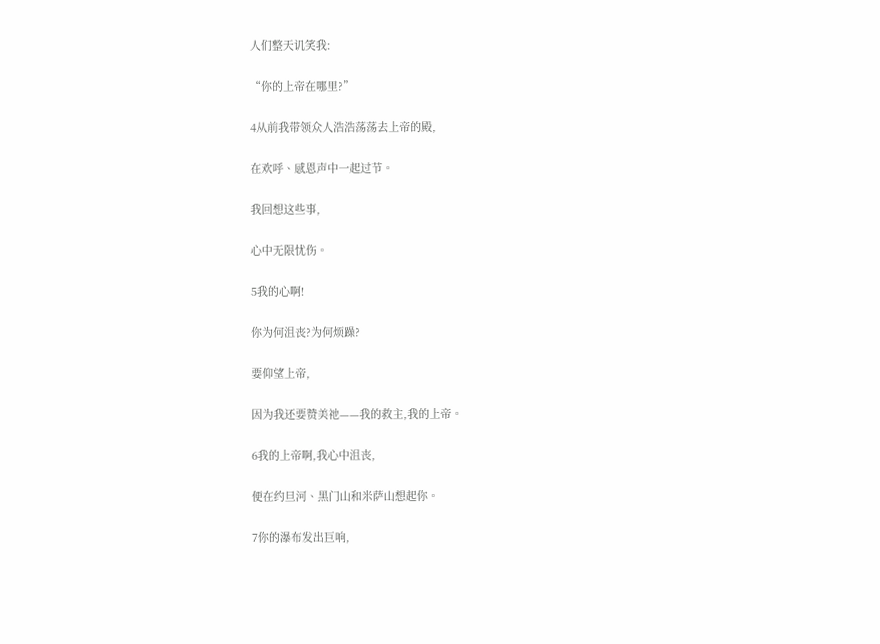人们整天讥笑我:

“你的上帝在哪里?”

4从前我带领众人浩浩荡荡去上帝的殿,

在欢呼、感恩声中一起过节。

我回想这些事,

心中无限忧伤。

5我的心啊!

你为何沮丧?为何烦躁?

要仰望上帝,

因为我还要赞美祂——我的救主,我的上帝。

6我的上帝啊,我心中沮丧,

便在约旦河、黑门山和米萨山想起你。

7你的瀑布发出巨响,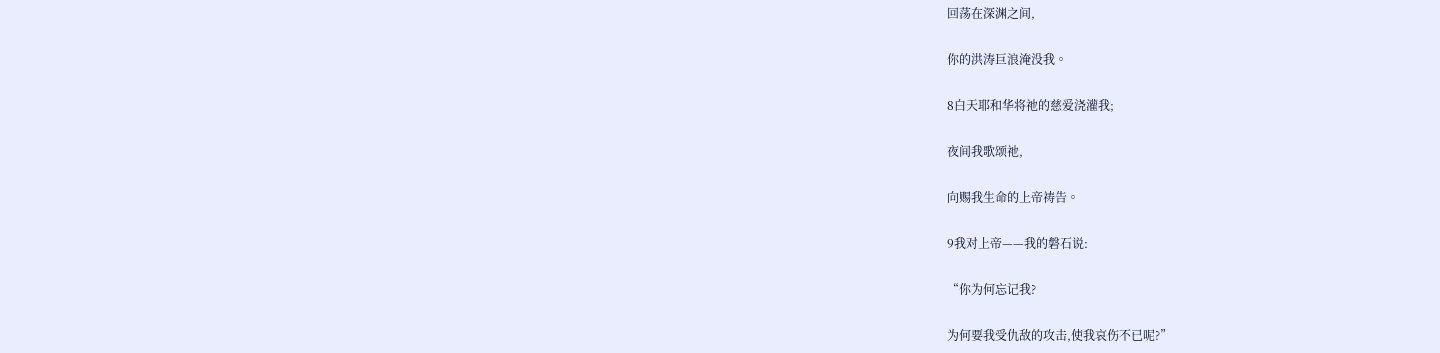回荡在深渊之间,

你的洪涛巨浪淹没我。

8白天耶和华将祂的慈爱浇灌我;

夜间我歌颂祂,

向赐我生命的上帝祷告。

9我对上帝——我的磐石说:

“你为何忘记我?

为何要我受仇敌的攻击,使我哀伤不已呢?”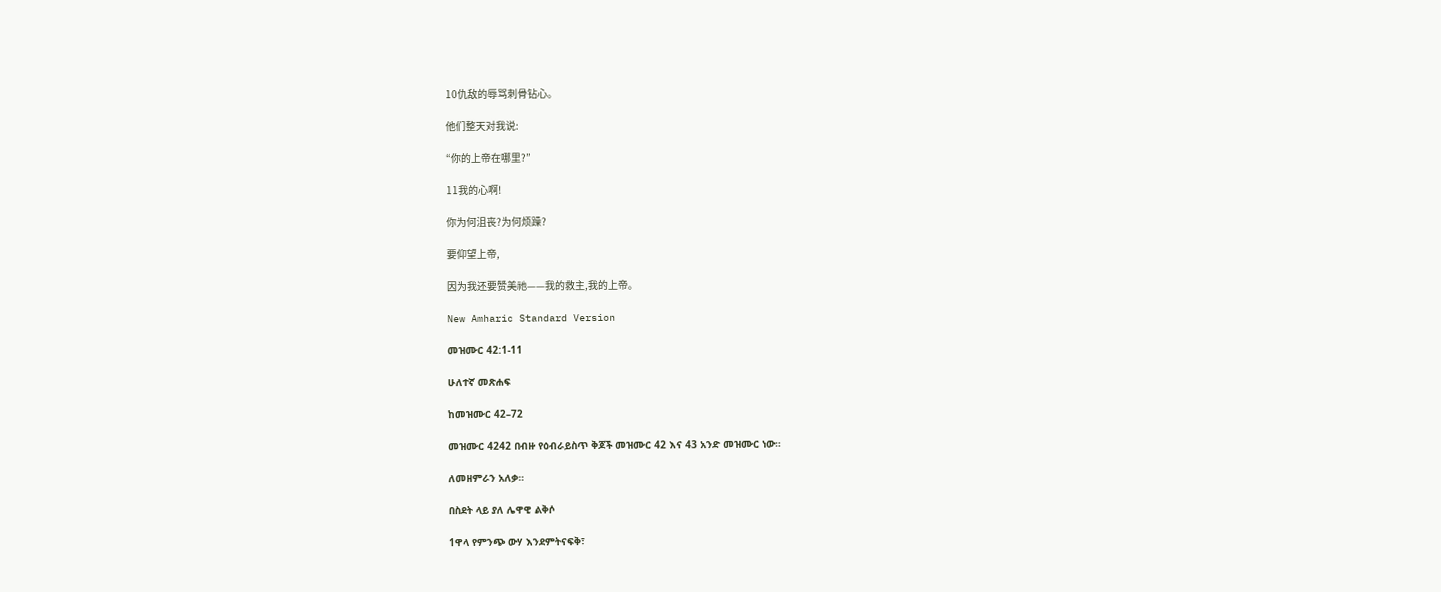10仇敌的辱骂刺骨钻心。

他们整天对我说:

“你的上帝在哪里?”

11我的心啊!

你为何沮丧?为何烦躁?

要仰望上帝,

因为我还要赞美祂——我的救主,我的上帝。

New Amharic Standard Version

መዝሙር 42:1-11

ሁለተኛ መጽሐፍ

ከመዝሙር 42–72

መዝሙር 4242 በብዙ የዕብራይስጥ ቅጆች መዝሙር 42 እና 43 አንድ መዝሙር ነው።

ለመዘምራን አለቃ።

በስደት ላይ ያለ ሌዋዊ ልቅሶ

1ዋላ የምንጭ ውሃ እንደምትናፍቅ፣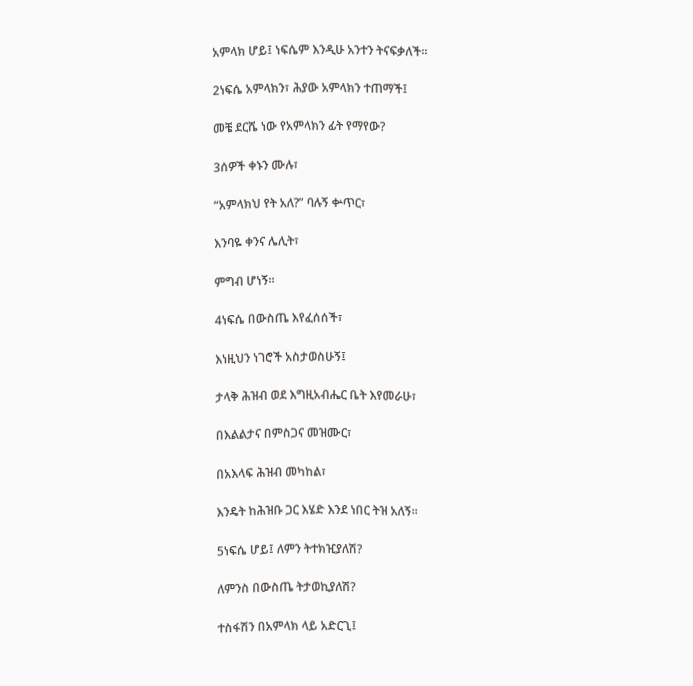አምላክ ሆይ፤ ነፍሴም እንዲሁ አንተን ትናፍቃለች።

2ነፍሴ አምላክን፣ ሕያው አምላክን ተጠማች፤

መቼ ደርሼ ነው የአምላክን ፊት የማየው?

3ሰዎች ቀኑን ሙሉ፣

“አምላክህ የት አለ?” ባሉኝ ቍጥር፣

እንባዬ ቀንና ሌሊት፣

ምግብ ሆነኝ።

4ነፍሴ በውስጤ እየፈሰሰች፣

እነዚህን ነገሮች አስታወስሁኝ፤

ታላቅ ሕዝብ ወደ እግዚአብሔር ቤት እየመራሁ፣

በእልልታና በምስጋና መዝሙር፣

በአእላፍ ሕዝብ መካከል፣

እንዴት ከሕዝቡ ጋር እሄድ እንደ ነበር ትዝ አለኝ።

5ነፍሴ ሆይ፤ ለምን ትተክዢያለሽ?

ለምንስ በውስጤ ትታወኪያለሽ?

ተስፋሽን በአምላክ ላይ አድርጊ፤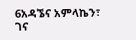6አዳኜና አምላኬን፣ ገና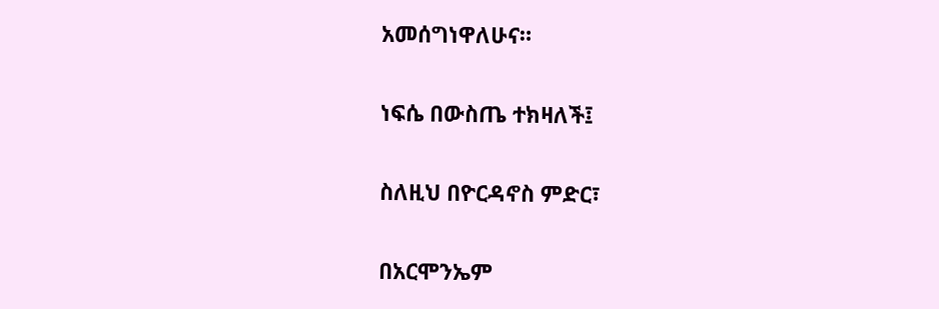አመሰግነዋለሁና።

ነፍሴ በውስጤ ተክዛለች፤

ስለዚህ በዮርዳኖስ ምድር፣

በአርሞንኤም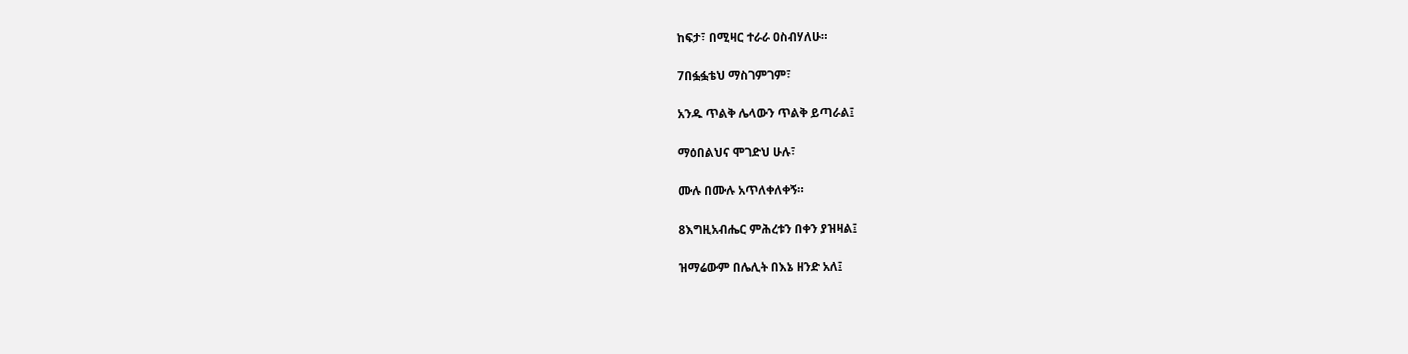ከፍታ፣ በሚዛር ተራራ ዐስብሃለሁ።

7በፏፏቴህ ማስገምገም፣

አንዱ ጥልቅ ሌላውን ጥልቅ ይጣራል፤

ማዕበልህና ሞገድህ ሁሉ፣

ሙሉ በሙሉ አጥለቀለቀኝ።

8እግዚአብሔር ምሕረቱን በቀን ያዝዛል፤

ዝማሬውም በሌሊት በእኔ ዘንድ አለ፤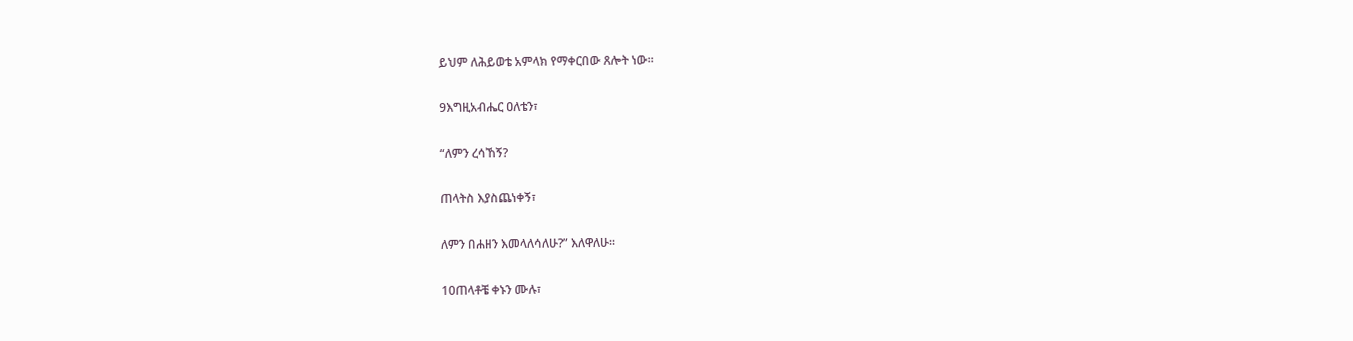ይህም ለሕይወቴ አምላክ የማቀርበው ጸሎት ነው።

9እግዚአብሔር ዐለቴን፣

“ለምን ረሳኸኝ?

ጠላትስ እያስጨነቀኝ፣

ለምን በሐዘን እመላለሳለሁ?” እለዋለሁ።

10ጠላቶቼ ቀኑን ሙሉ፣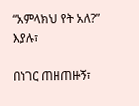“አምላክህ የት አለ?” እያሉ፣

በነገር ጠዘጠዙኝ፣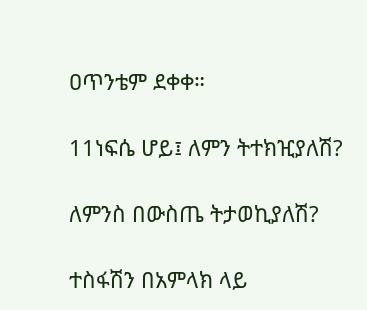ዐጥንቴም ደቀቀ።

11ነፍሴ ሆይ፤ ለምን ትተክዢያለሽ?

ለምንስ በውስጤ ትታወኪያለሽ?

ተስፋሽን በአምላክ ላይ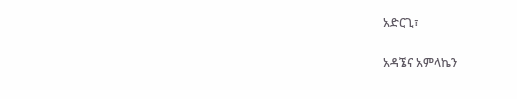አድርጊ፣

አዳኜና አምላኬን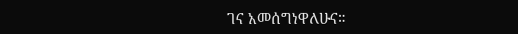ገና አመሰግነዋለሁና።